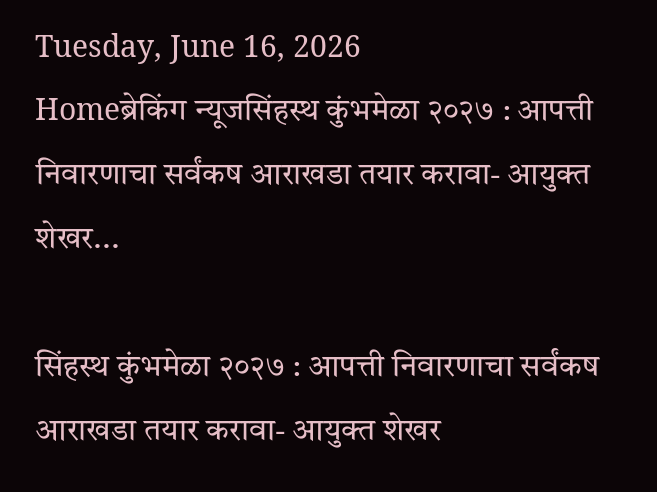Tuesday, June 16, 2026
Homeब्रेकिंग न्यूजसिंहस्थ कुंभमेळा २०२७ : आपत्ती निवारणाचा सर्वंकष आराखडा तयार करावा- आयुक्त शेखर...

सिंहस्थ कुंभमेळा २०२७ : आपत्ती निवारणाचा सर्वंकष आराखडा तयार करावा- आयुक्त शेखर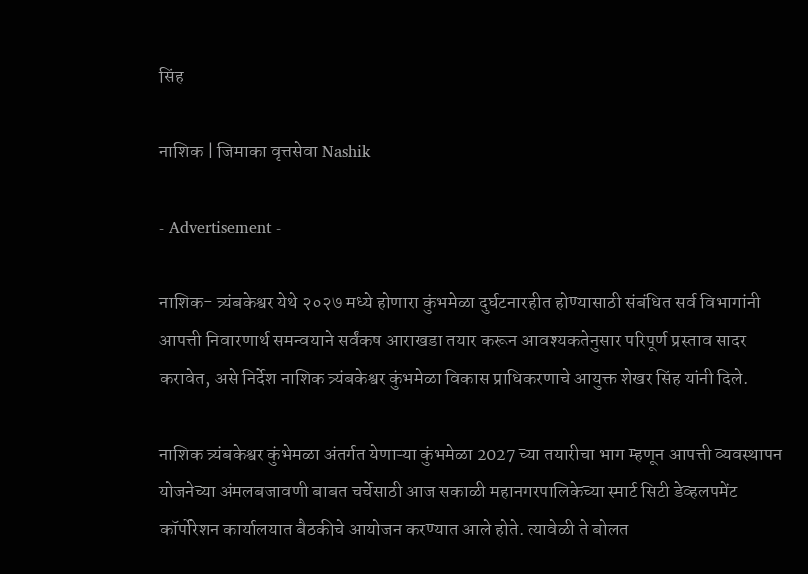सिंह

नाशिक | जिमाका वृत्तसेवा Nashik

- Advertisement -

नाशिक- त्र्यंबकेश्वर येथे २०२७ मध्ये होणारा कुंभमेळा दुर्घटनारहीत होण्यासाठी संबंधित सर्व विभागांनी आपत्ती निवारणार्थ समन्वयाने सर्वंकष आराखडा तयार करून आवश्यकतेनुसार परिपूर्ण प्रस्ताव सादर करावेत, असे निर्देश नाशिक त्र्यंबकेश्वर कुंभमेळा विकास प्राधिकरणाचे आयुक्त शेखर सिंह यांनी दिले.

नाशिक त्र्यंबकेश्वर कुंभेमळा अंतर्गत येणाऱ्या कुंभमेळा 2027 च्या तयारीचा भाग म्हणून आपत्ती व्यवस्थापन योजनेच्या अंमलबजावणी बाबत चर्चेसाठी आज सकाळी महानगरपालिकेच्या स्मार्ट सिटी डेव्हलपमेंट कॉर्पोरेशन कार्यालयात बैठकीचे आयोजन करण्यात आले होते. त्यावेळी ते बोलत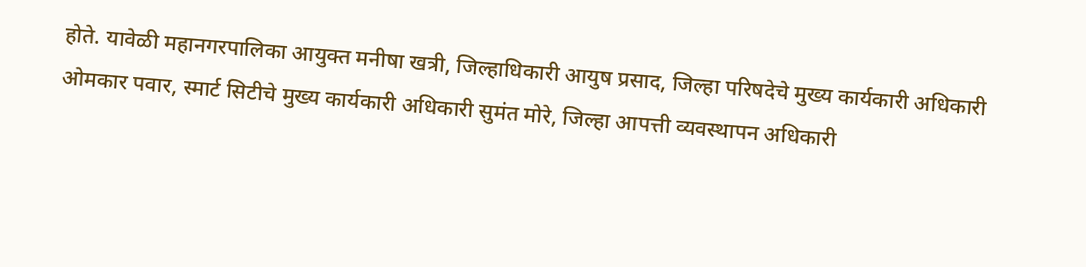होते. यावेळी महानगरपालिका आयुक्त मनीषा खत्री, जिल्हाधिकारी आयुष प्रसाद, जिल्हा परिषदेचे मुख्य कार्यकारी अधिकारी ओमकार पवार, स्मार्ट सिटीचे मुख्य कार्यकारी अधिकारी सुमंत मोरे, जिल्हा आपत्ती व्यवस्थापन अधिकारी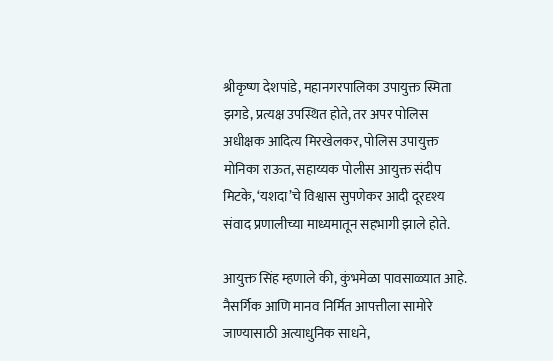श्रीकृष्ण देशपांडे, महानगरपालिका उपायुक्त स्मिता झगडे, प्रत्यक्ष उपस्थित होते, तर अपर पोलिस अधीक्षक आदित्य मिरखेलकर, पोलिस उपायुक्त मोनिका राऊत, सहाय्यक पोलीस आयुक्त संदीप मिटके, ‘यशदा’चे विश्वास सुपणेकर आदी दूरदृश्य संवाद प्रणालीच्या माध्यमातून सहभागी झाले होते.

आयुक्त सिंह म्हणाले की, कुंभमेळा पावसाळ्यात आहे. नैसर्गिक आणि मानव निर्मित आपत्तीला सामोरे जाण्यासाठी अत्याधुनिक साधने,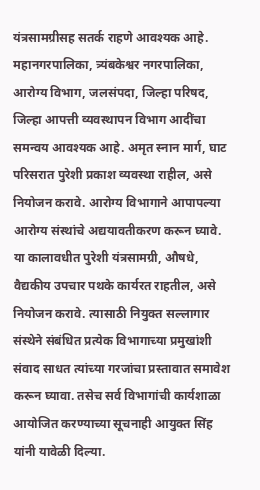यंत्रसामग्रीसह सतर्क राहणे आवश्यक आहे. महानगरपालिका, त्र्यंबकेश्वर नगरपालिका, आरोग्य विभाग, जलसंपदा, जिल्हा परिषद, जिल्हा आपत्ती व्यवस्थापन विभाग आदींचा समन्वय आवश्यक आहे. अमृत स्नान मार्ग, घाट परिसरात पुरेशी प्रकाश व्यवस्था राहील, असे नियोजन करावे. आरोग्य विभागाने आपापल्या आरोग्य संस्थांचे अद्ययावतीकरण करून घ्यावे. या कालावधीत पुरेशी यंत्रसामग्री, औषधे, वैद्यकीय उपचार पथके कार्यरत राहतील, असे नियोजन करावे. त्यासाठी नियुक्त सल्लागार संस्थेने संबंधित प्रत्येक विभागाच्या प्रमुखांशी संवाद साधत त्यांच्या गरजांचा प्रस्तावात समावेश करून घ्यावा. तसेच सर्व विभागांची कार्यशाळा आयोजित करण्याच्या सूचनाही आयुक्त सिंह यांनी यावेळी‍ दिल्या.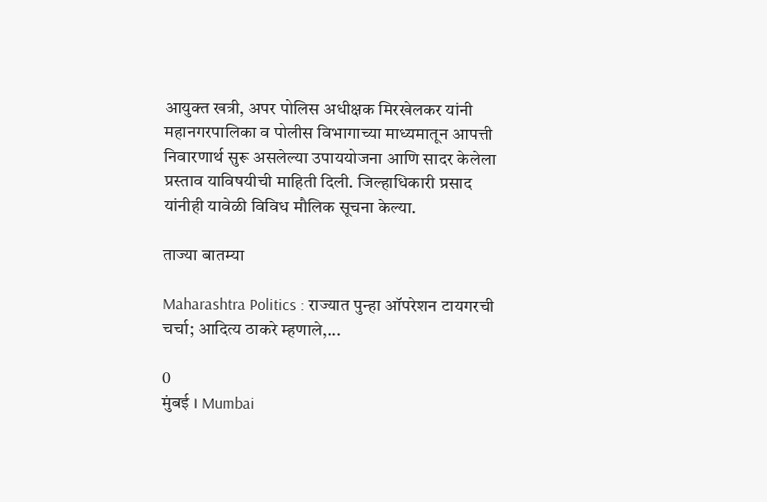आयुक्त खत्री, अपर पोलिस अधीक्षक मिरखेलकर यांनी महानगरपालिका व पोलीस विभागाच्या माध्यमातून आपत्ती निवारणार्थ सुरू असलेल्या उपाययोजना आणि सादर केलेला प्रस्ताव याविषयीची माहिती दिली. जिल्हाधिकारी प्रसाद यांनीही यावेळी विविध मौलिक सूचना केल्या.

ताज्या बातम्या

Maharashtra Politics : राज्यात पुन्हा ऑपरेशन टायगरची चर्चा; आदित्य ठाकरे म्हणाले,...

0
मुंबई । Mumbai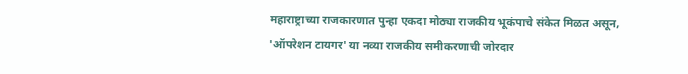महाराष्ट्राच्या राजकारणात पुन्हा एकदा मोठ्या राजकीय भूकंपाचे संकेत मिळत असून, 'ऑपरेशन टायगर' या नव्या राजकीय समीकरणाची जोरदार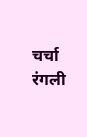चर्चा रंगली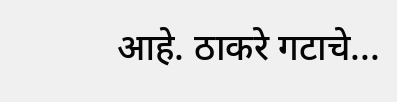आहे. ठाकरे गटाचे...